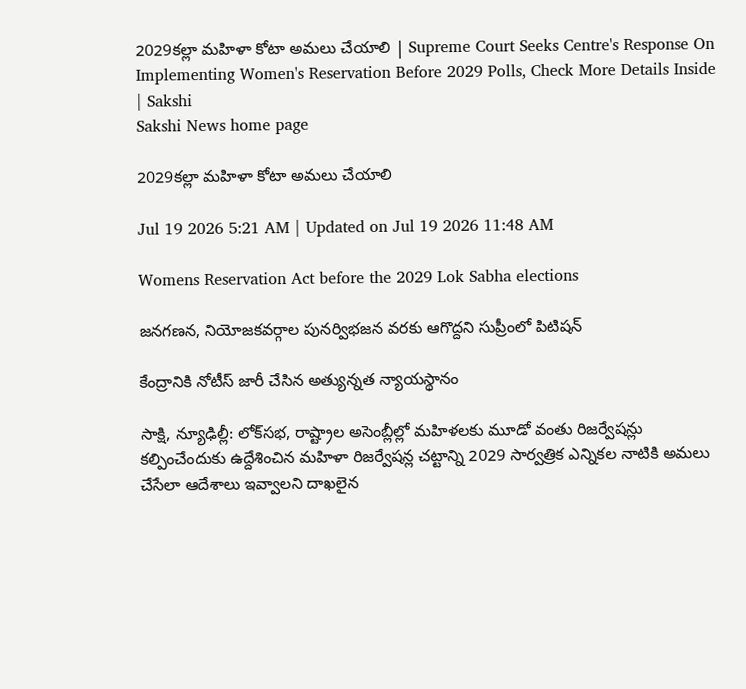2029కల్లా మహిళా కోటా అమలు చేయాలి | Supreme Court Seeks Centre's Response On Implementing Women's Reservation Before 2029 Polls, Check More Details Inside | Sakshi
Sakshi News home page

2029కల్లా మహిళా కోటా అమలు చేయాలి

Jul 19 2026 5:21 AM | Updated on Jul 19 2026 11:48 AM

Womens Reservation Act before the 2029 Lok Sabha elections

జనగణన, నియోజకవర్గాల పునర్విభజన వరకు ఆగొద్దని సుప్రీంలో పిటిషన్‌

కేంద్రానికి నోటీస్‌ జారీ చేసిన అత్యున్నత న్యాయస్థానం

సాక్షి, న్యూఢిల్లీ: లోక్‌సభ, రాష్ట్రాల అసెంబ్లీల్లో మహిళలకు మూడో వంతు రిజర్వేషన్లు కల్పించేందుకు ఉద్దేశించిన మహిళా రిజర్వేషన్ల చట్టాన్ని 2029 సార్వత్రిక ఎన్నికల నాటికి అమలు చేసేలా ఆదేశాలు ఇవ్వాలని దాఖలైన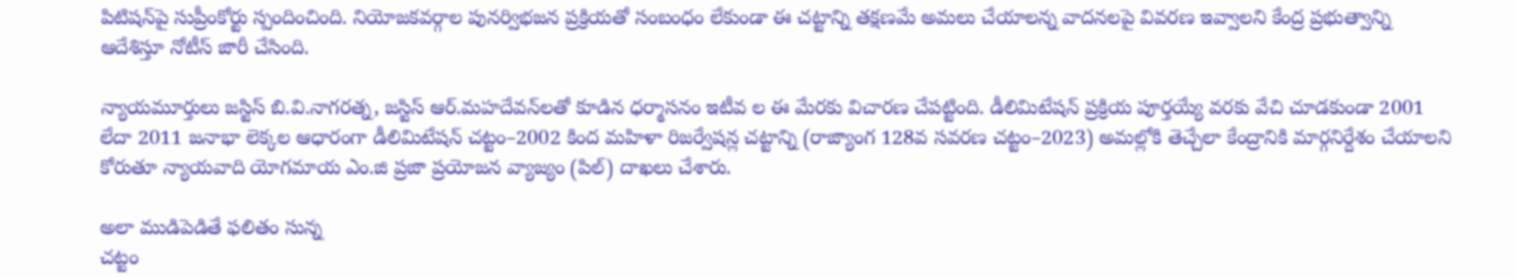పిటిషన్‌పై సుప్రీంకోర్టు స్పందించింది. నియోజకవర్గాల పునర్విభజన ప్రక్రియతో సంబంధం లేకుండా ఈ చట్టాన్ని తక్షణమే అమలు చేయాలన్న వాదనలపై వివరణ ఇవ్వాలని కేంద్ర ప్రభుత్వాన్ని ఆదేశిస్తూ నోటీస్‌ జారీ చేసింది.

న్యాయమూర్తులు జస్టిస్‌ బి.వి.నాగరత్న, జస్టిస్‌ ఆర్‌.మహదేవన్‌లతో కూడిన ధర్మాసనం ఇటీవ ల ఈ మేరకు విచారణ చేపట్టింది. డీలిమిటేషన్‌ ప్రక్రియ పూర్తయ్యే వరకు వేచి చూడకుండా 2001 లేదా 2011 జనాభా లెక్కల ఆధారంగా డీలిమిటేషన్‌ చట్టం–2002 కింద మహిళా రిజర్వేషన్ల చట్టాన్ని (రాజ్యాంగ 128వ సవరణ చట్టం–2023) అమల్లోకి తెచ్చేలా కేంద్రానికి మార్గనిర్దేశం చేయాలని కోరుతూ న్యాయవాది యోగమాయ ఎం.జి ప్రజా ప్రయోజన వ్యాజ్యం (పిల్‌) దాఖలు చేశారు.

అలా ముడిపెడితే ఫలితం సున్న
చట్టం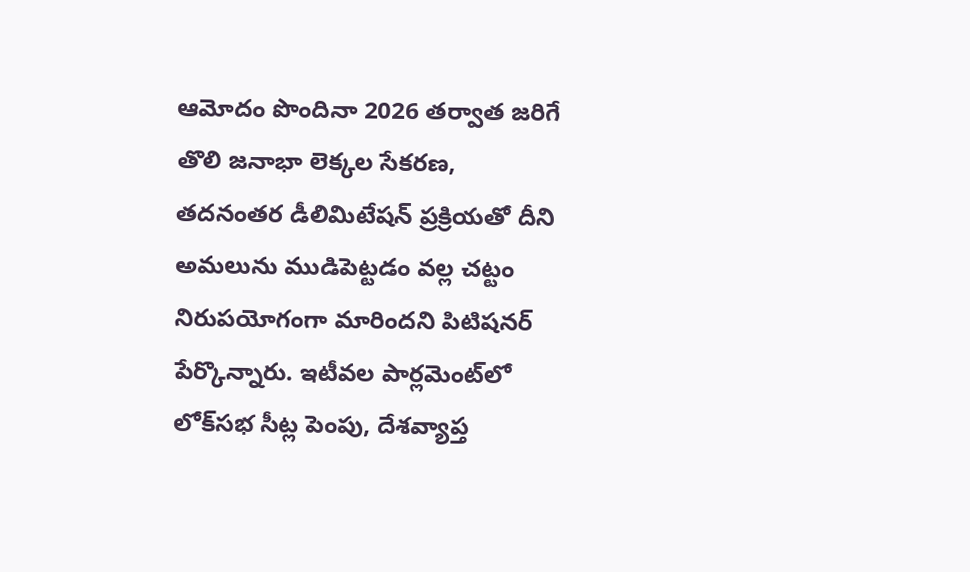ఆమోదం పొందినా 2026 తర్వాత జరిగే తొలి జనాభా లెక్కల సేకరణ, తదనంతర డీలిమిటేషన్‌ ప్రక్రియతో దీని అమలును ముడిపెట్టడం వల్ల చట్టం నిరుపయోగంగా మారిందని పిటిషనర్‌ పేర్కొన్నారు. ఇటీవల పార్లమెంట్‌లో లోక్‌సభ సీట్ల పెంపు, దేశవ్యాప్త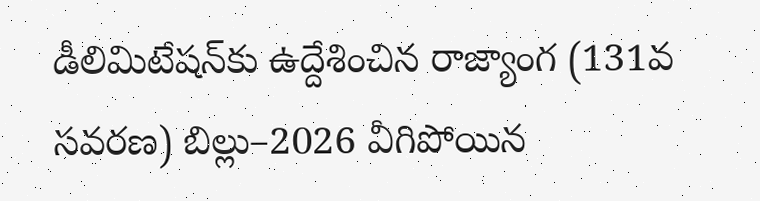డీలిమిటేషన్‌కు ఉద్దేశించిన రాజ్యాంగ (131వ సవరణ) బిల్లు–2026 వీగిపోయిన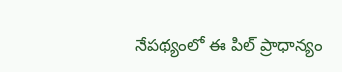నేపథ్యంలో ఈ పిల్‌ ప్రాధాన్యం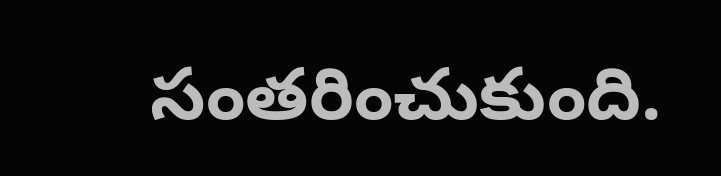సంతరించుకుంది.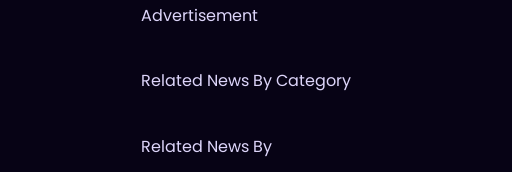Advertisement

Related News By Category

Related News By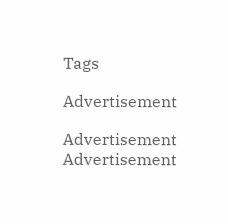Tags

Advertisement

Advertisement
Advertisement